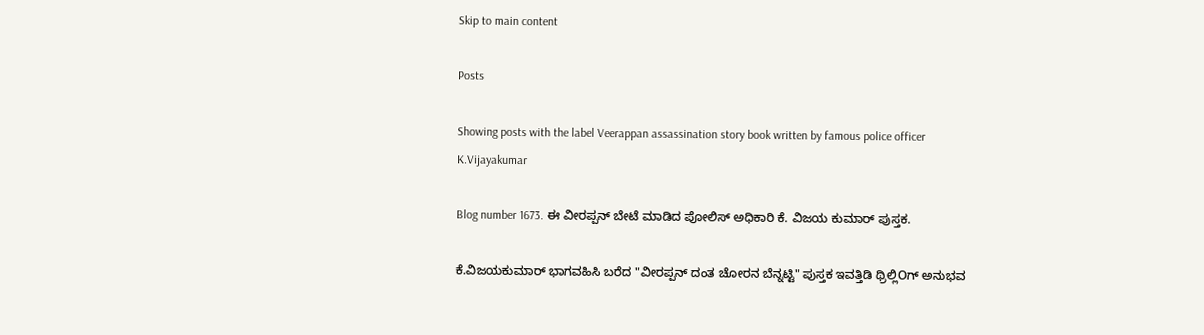Skip to main content

Posts

Showing posts with the label Veerappan assassination story book written by famous police officer K.Vijayakumar

Blog number 1673. ಈ ವೀರಪ್ಪನ್ ಬೇಟೆ ಮಾಡಿದ ಪೋಲಿಸ್ ಅಧಿಕಾರಿ ಕೆ. ವಿಜಯ ಕುಮಾರ್ ಪುಸ್ತಕ.

ಕೆ.ವಿಜಯಕುಮಾರ್ ಭಾಗವಹಿಸಿ ಬರೆದ "ವೀರಪ್ಪನ್ ದಂತ ಚೋರನ ಬೆನ್ನಟ್ಟಿ" ಪುಸ್ತಕ ಇವತ್ತಿಡಿ ಥ್ರಿಲ್ಲಿOಗ್ ಅನುಭವ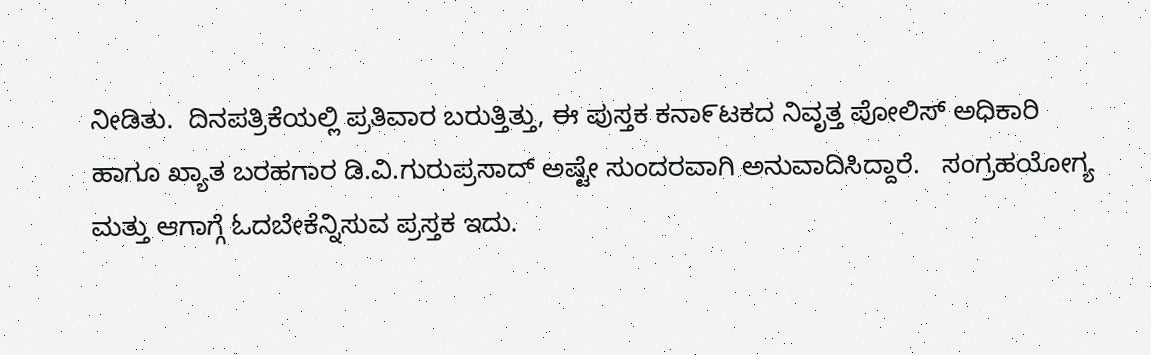ನೀಡಿತು.  ದಿನಪತ್ರಿಕೆಯಲ್ಲಿ ಪ್ರತಿವಾರ ಬರುತ್ತಿತ್ತು, ಈ ಪುಸ್ತಕ ಕನಾ೯ಟಕದ ನಿವೃತ್ತ ಪೋಲಿಸ್ ಅಧಿಕಾರಿ ಹಾಗೂ ಖ್ಯಾತ ಬರಹಗಾರ ಡಿ.ವಿ.ಗುರುಪ್ರಸಾದ್ ಅಷ್ಟೇ ಸುಂದರವಾಗಿ ಅನುವಾದಿಸಿದ್ದಾರೆ.   ಸಂಗ್ರಹಯೋಗ್ಯ ಮತ್ತು ಆಗಾಗ್ಗೆ ಓದಬೇಕೆನ್ನಿಸುವ ಪ್ರಸ್ತಕ ಇದು.